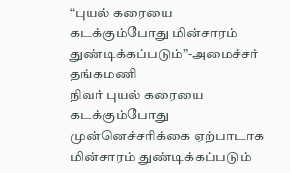“புயல் கரையை கடக்கும்போது மின்சாரம் துண்டிக்கப்படும்”-அமைச்சர் தங்கமணி
நிவர் புயல் கரையை கடக்கும்போது முன்னெச்சரிக்கை ஏற்பாடாக மின்சாரம் துண்டிக்கப்படும்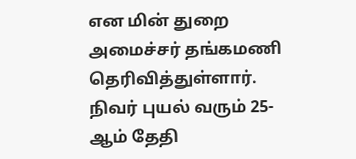என மின் துறை அமைச்சர் தங்கமணி தெரிவித்துள்ளார். நிவர் புயல் வரும் 25-ஆம் தேதி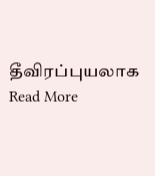தீவிரப்புயலாக
Read More